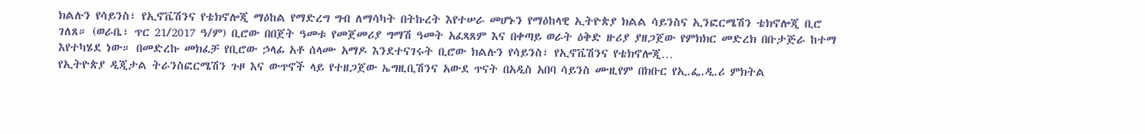ክልሉን የሳይንስ፣ የኢኖቬሽንና የቴክኖሎጂ ማዕከል የማድረግ ግብ ለማሳካት በትኩረት እየተሠራ መሆኑን የማዕከላዊ ኢትዮጵያ ክልል ሳይንስና ኢንፎርሜሽን ቴክኖሎጂ ቢሮ ገለጸ። (ወራቤ፣ ጥር 21/2017 ዓ/ም) ቢሮው በበጀት ዓመቱ የመጀመሪያ ግማሽ ዓመት አፈጻጸም እና በቀጣይ ወራት ዕቅድ ዙሪያ ያዘጋጀው የምክክር መድረክ በቡታጅራ ከተማ እየተካሄደ ነው። በመድረኩ መክፈቻ የቢሮው ኃላፊ አቶ ሰላሙ አማዶ እንደተናገሩት ቢሮው ክልሉን የሳይንስ፣ የኢኖቬሽንና የቴክኖሎጂ…
የኢትዮጵያ ዲጂታል ትራንስፎርሜሽን ጉዞ እና ውጥኖች ላይ የተዘጋጀው ኤግዚቢሽንና አውደ ጥናት በአዲስ አበባ ሳይንስ ሙዚየም በክቡር የኢ.ፌ.ዲ.ሪ ምክትል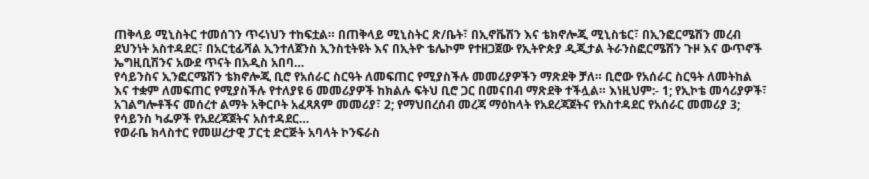ጠቅላይ ሚኒስትር ተመሰገን ጥሩነህን ተከፍቷል። በጠቅላይ ሚኒስትር ጽ/ቤት፣ በኢኖቬሽን እና ቴክኖሎጂ ሚኒስቴር፣ በኢንፎርሜሽን መረብ ደህንነት አስተዳደር፣ በአርቲፊሻል ኢንተለጀንስ ኢንስቲትዩት እና በኢትዮ ቴሌኮም የተዘጋጀው የኢትዮጵያ ዲጂታል ትራንስፎርሜሽን ጉዞ እና ውጥኖች ኤግዚቢሽንና አውደ ጥናት በአዲስ አበባ…
የሳይንስና ኢንፎርሜሽን ቴክኖሎጂ ቢሮ የአሰራር ስርዓት ለመፍጠር የሚያስችሉ መመሪያዎችን ማጽደቅ ቻለ። ቢሮው የአሰራር ስርዓት ለመትከል እና ተቋም ለመፍጠር የሚያስችሉ የተለያዩ 6 መመሪያዎች ከክልሉ ፍትህ ቢሮ ጋር በመናበብ ማጽደቅ ተችሏል። እነዚህም:- 1; የኢኮቴ መሳሪያዎች፣ አገልግሎቶችና መሰረተ ልማት አቅርቦት አፈጻጸም መመሪያ፣ 2; የማህበረሰብ መረጃ ማዕከላት የአደረጃጀትና የአስተዳደር የአሰራር መመሪያ 3; የሳይንስ ካፌዎች የአደረጃጀትና አስተዳደር…
የወራቤ ክላስተር የመሠረታዊ ፓርቲ ድርጅት አባላት ኮንፍራስ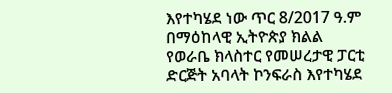እየተካሄደ ነው ጥር 8/2017 ዓ.ም በማዕከላዊ ኢትዮጵያ ክልል የወራቤ ክላስተር የመሠረታዊ ፓርቲ ድርጅት አባላት ኮንፍራስ እየተካሄደ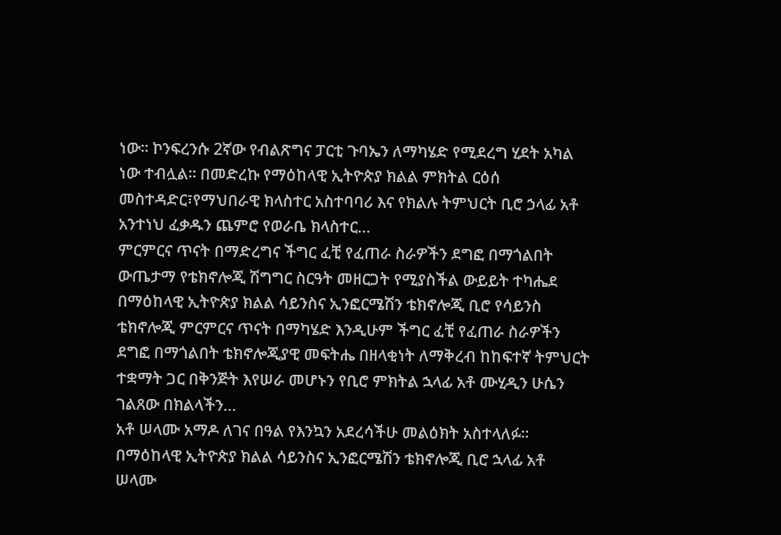ነው። ኮንፍረንሱ 2ኛው የብልጽግና ፓርቲ ጉባኤን ለማካሄድ የሚደረግ ሂደት አካል ነው ተብሏል። በመድረኩ የማዕከላዊ ኢትዮጵያ ክልል ምክትል ርዕሰ መስተዳድር፣የማህበራዊ ክላስተር አስተባባሪ እና የክልሉ ትምህርት ቢሮ ኃላፊ አቶ አንተነህ ፈቃዱን ጨምሮ የወራቤ ክላስተር…
ምርምርና ጥናት በማድረግና ችግር ፈቺ የፈጠራ ስራዎችን ደግፎ በማጎልበት ውጤታማ የቴክኖሎጂ ሽግግር ስርዓት መዘርጋት የሚያስችል ውይይት ተካሔደ በማዕከላዊ ኢትዮጵያ ክልል ሳይንስና ኢንፎርሜሽን ቴክኖሎጂ ቢሮ የሳይንስ ቴክኖሎጂ ምርምርና ጥናት በማካሄድ እንዲሁም ችግር ፈቺ የፈጠራ ስራዎችን ደግፎ በማጎልበት ቴክኖሎጂያዊ መፍትሔ በዘላቂነት ለማቅረብ ከከፍተኛ ትምህርት ተቋማት ጋር በቅንጅት እየሠራ መሆኑን የቢሮ ምክትል ኋላፊ አቶ ሙሂዲን ሁሴን ገልጸው በክልላችን…
አቶ ሠላሙ አማዶ ለገና በዓል የእንኳን አደረሳችሁ መልዕክት አስተላለፉ። በማዕከላዊ ኢትዮጵያ ክልል ሳይንስና ኢንፎርሜሽን ቴክኖሎጂ ቢሮ ኋላፊ አቶ ሠላሙ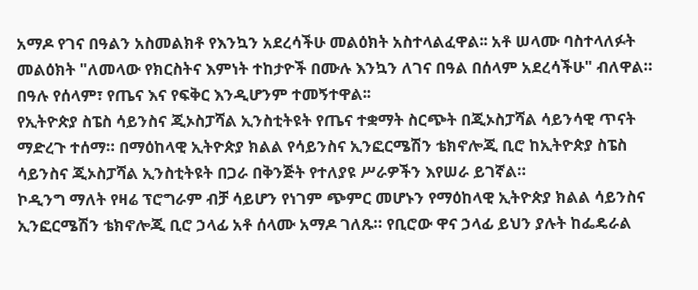አማዶ የገና በዓልን አስመልክቶ የእንኳን አደረሳችሁ መልዕክት አስተላልፈዋል፡፡ አቶ ሠላሙ ባስተላለፉት መልዕክት "ለመላው የክርስትና እምነት ተከታዮች በሙሉ እንኳን ለገና በዓል በሰላም አደረሳችሁ" ብለዋል። በዓሉ የሰላም፣ የጤና እና የፍቅር እንዲሆንም ተመኝተዋል፡፡
የኢትዮጵያ ስፔስ ሳይንስና ጂኦስፓሻል ኢንስቲትዩት የጤና ተቋማት ስርጭት በጂኦስፓሻል ሳይንሳዊ ጥናት ማድረጉ ተሰማ። በማዕከላዊ ኢትዮጵያ ክልል የሳይንስና ኢንፎርሜሽን ቴክኖሎጂ ቢሮ ከኢትዮጵያ ስፔስ ሳይንስና ጂኦስፓሻል ኢንስቲትዩት በጋራ በቅንጅት የተለያዩ ሥራዎችን እየሠራ ይገኛል።
ኮዲንግ ማለት የዛሬ ፕሮግራም ብቻ ሳይሆን የነገም ጭምር መሆኑን የማዕከላዊ ኢትዮጵያ ክልል ሳይንስና ኢንፎርሜሽን ቴክኖሎጂ ቢሮ ኃላፊ አቶ ሰላሙ አማዶ ገለጹ። የቢሮው ዋና ኃላፊ ይህን ያሉት ከፌዴራል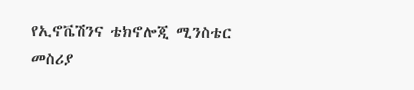የኢኖቬሽንና ቴክኖሎጂ ሚንስቴር መስሪያ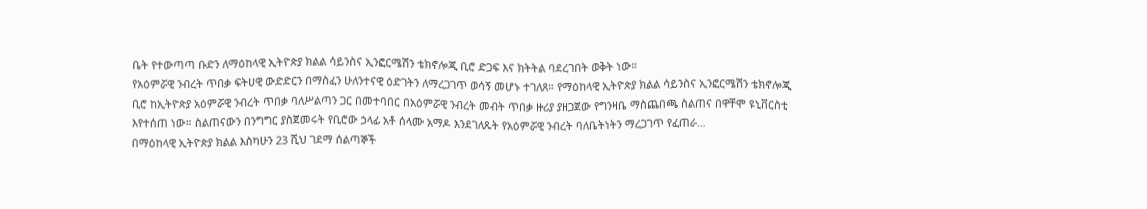ቤት የተውጣጣ ቡድን ለማዕከላዊ ኢትዮጵያ ክልል ሳይንስና ኢንፎርሜሽን ቴክኖሎጂ ቢሮ ድጋፍ እና ክትትል ባደረገበት ወቅት ነው።
የአዕምሯዊ ንብረት ጥበቃ ፍትሀዊ ውድድርን በማስፈን ሁለንተናዊ ዕድገትን ለማረጋገጥ ወሳኝ መሆኑ ተገለጸ። የማዕከላዊ ኢትዮጵያ ክልል ሳይንስና ኢንፎርሜሽን ቴክኖሎጂ ቢሮ ከኢትዮጵያ አዕምሯዊ ንብረት ጥበቃ ባለሥልጣን ጋር በመተባበር በአዕምሯዊ ንብረት መብት ጥበቃ ዙሪያ ያዘጋጀው የግንዛቤ ማስጨበጫ ስልጠና በዋቸሞ ዩኒቨርስቲ እየተሰጠ ነው። ስልጠናውን በንግግር ያስጀመሩት የቢሮው ኃላፊ አቶ ሰላሙ አማዶ እንደገለጹት የአዕምሯዊ ንብረት ባለቤትነትን ማረጋገጥ የፈጠራ…
በማዕከላዊ ኢትዮጵያ ክልል እስካሁን 23 ሺህ ገደማ ሰልጣኞች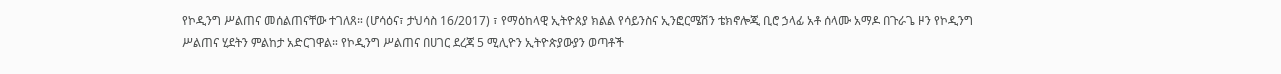የኮዲንግ ሥልጠና መሰልጠናቸው ተገለጸ። (ሆሳዕና፣ ታህሳስ 16/2017) ፣ የማዕከላዊ ኢትዮጰያ ክልል የሳይንስና ኢንፎርሜሽን ቴክኖሎጂ ቢሮ ኃላፊ አቶ ሰላሙ አማዶ በጉራጌ ዞን የኮዲንግ ሥልጠና ሂደትን ምልከታ አድርገዋል። የኮዲንግ ሥልጠና በሀገር ደረጃ 5 ሚሊዮን ኢትዮጵያውያን ወጣቶች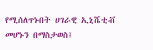የሚሰለጥኑበት ሀገራዊ ኢኒሼቲቭ መሆኑን በማስታወስ፤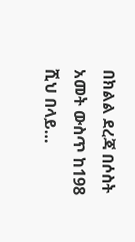በክልል ደረጃ በሶስት አመት ውስጥ ከ198 ሺህ በላይ…